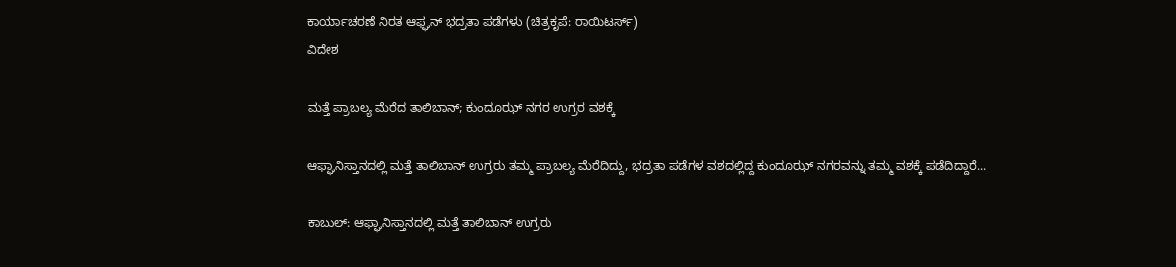ಕಾರ್ಯಾಚರಣೆ ನಿರತ ಆಫ್ಘನ್ ಭದ್ರತಾ ಪಡೆಗಳು (ಚಿತ್ರಕೃಪೆ: ರಾಯಿಟರ್ಸ್)
ವಿದೇಶ

ಮತ್ತೆ ಪ್ರಾಬಲ್ಯ ಮೆರೆದ ತಾಲಿಬಾನ್; ಕುಂದೂಝ್ ನಗರ ಉಗ್ರರ ವಶಕ್ಕೆ

ಆಫ್ಘಾನಿಸ್ತಾನದಲ್ಲಿ ಮತ್ತೆ ತಾಲಿಬಾನ್ ಉಗ್ರರು ತಮ್ಮ ಪ್ರಾಬಲ್ಯ ಮೆರೆದಿದ್ದು, ಭದ್ರತಾ ಪಡೆಗಳ ವಶದಲ್ಲಿದ್ದ ಕುಂದೂಝ್ ನಗರವನ್ನು ತಮ್ಮ ವಶಕ್ಕೆ ಪಡೆದಿದ್ದಾರೆ...

ಕಾಬುಲ್: ಆಫ್ಘಾನಿಸ್ತಾನದಲ್ಲಿ ಮತ್ತೆ ತಾಲಿಬಾನ್ ಉಗ್ರರು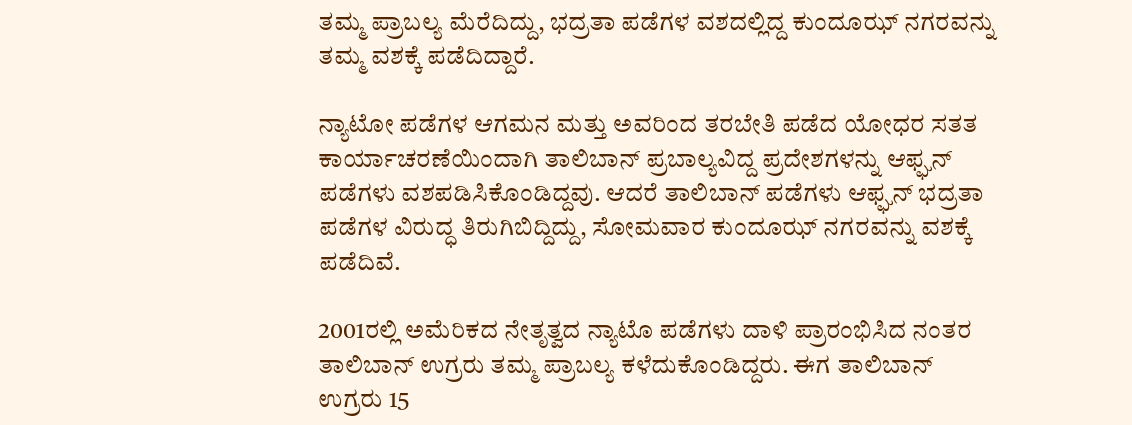ತಮ್ಮ ಪ್ರಾಬಲ್ಯ ಮೆರೆದಿದ್ದು, ಭದ್ರತಾ ಪಡೆಗಳ ವಶದಲ್ಲಿದ್ದ ಕುಂದೂಝ್ ನಗರವನ್ನು ತಮ್ಮ ವಶಕ್ಕೆ ಪಡೆದಿದ್ದಾರೆ.

ನ್ಯಾಟೋ ಪಡೆಗಳ ಆಗಮನ ಮತ್ತು ಅವರಿಂದ ತರಬೇತಿ ಪಡೆದ ಯೋಧರ ಸತತ ಕಾರ್ಯಾಚರಣೆಯಿಂದಾಗಿ ತಾಲಿಬಾನ್ ಪ್ರಬಾಲ್ಯವಿದ್ದ ಪ್ರದೇಶಗಳನ್ನು ಆಫ್ಘನ್ ಪಡೆಗಳು ವಶಪಡಿಸಿಕೊಂಡಿದ್ದವು. ಆದರೆ ತಾಲಿಬಾನ್ ಪಡೆಗಳು ಆಫ್ಘನ್ ಭದ್ರತಾ ಪಡೆಗಳ ವಿರುದ್ಧ ತಿರುಗಿಬಿದ್ದಿದ್ದು, ಸೋಮವಾರ ಕುಂದೂಝ್ ನಗರವನ್ನು ವಶಕ್ಕೆ ಪಡೆದಿವೆ.

2001ರಲ್ಲಿ ಅಮೆರಿಕದ ನೇತೃತ್ವದ ನ್ಯಾಟೊ ಪಡೆಗಳು ದಾಳಿ ಪ್ರಾರಂಭಿಸಿದ ನಂತರ ತಾಲಿಬಾನ್ ಉಗ್ರರು ತಮ್ಮ ಪ್ರಾಬಲ್ಯ ಕಳೆದುಕೊಂಡಿದ್ದರು. ಈಗ ತಾಲಿಬಾನ್ ಉಗ್ರರು 15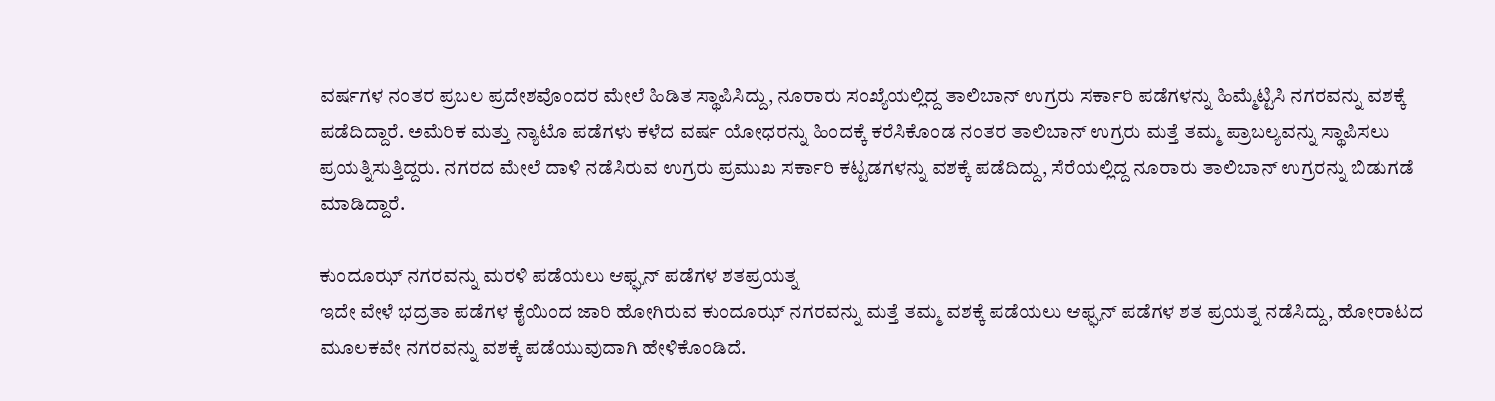ವರ್ಷಗಳ ನಂತರ ಪ್ರಬಲ ಪ್ರದೇಶವೊಂದರ ಮೇಲೆ ಹಿಡಿತ ಸ್ಥಾಪಿಸಿದ್ದು, ನೂರಾರು ಸಂಖ್ಯೆಯಲ್ಲಿದ್ದ ತಾಲಿಬಾನ್ ಉಗ್ರರು ಸರ್ಕಾರಿ ಪಡೆಗಳನ್ನು ಹಿಮ್ಮೆಟ್ಟಿಸಿ ನಗರವನ್ನು ವಶಕ್ಕೆ ಪಡೆದಿದ್ದಾರೆ. ಅಮೆರಿಕ ಮತ್ತು ನ್ಯಾಟೊ ಪಡೆಗಳು ಕಳೆದ ವರ್ಷ ಯೋಧರನ್ನು ಹಿಂದಕ್ಕೆ ಕರೆಸಿಕೊಂಡ ನಂತರ ತಾಲಿಬಾನ್ ಉಗ್ರರು ಮತ್ತೆ ತಮ್ಮ ಪ್ರಾಬಲ್ಯವನ್ನು ಸ್ಥಾಪಿಸಲು ಪ್ರಯತ್ನಿಸುತ್ತಿದ್ದರು. ನಗರದ ಮೇಲೆ ದಾಳಿ ನಡೆಸಿರುವ ಉಗ್ರರು ಪ್ರಮುಖ ಸರ್ಕಾರಿ ಕಟ್ಟಡಗಳನ್ನು ವಶಕ್ಕೆ ಪಡೆದಿದ್ದು, ಸೆರೆಯಲ್ಲಿದ್ದ ನೂರಾರು ತಾಲಿಬಾನ್ ಉಗ್ರರನ್ನು ಬಿಡುಗಡೆ ಮಾಡಿದ್ದಾರೆ.

ಕುಂದೂಝ್ ನಗರವನ್ನು ಮರಳಿ ಪಡೆಯಲು ಆಫ್ಘನ್ ಪಡೆಗಳ ಶತಪ್ರಯತ್ನ
ಇದೇ ವೇಳೆ ಭದ್ರತಾ ಪಡೆಗಳ ಕೈಯಿಂದ ಜಾರಿ ಹೋಗಿರುವ ಕುಂದೂಝ್ ನಗರವನ್ನು ಮತ್ತೆ ತಮ್ಮ ವಶಕ್ಕೆ ಪಡೆಯಲು ಆಫ್ಘನ್ ಪಡೆಗಳ ಶತ ಪ್ರಯತ್ನ ನಡೆಸಿದ್ದು, ಹೋರಾಟದ ಮೂಲಕವೇ ನಗರವನ್ನು ವಶಕ್ಕೆ ಪಡೆಯುವುದಾಗಿ ಹೇಳಿಕೊಂಡಿದೆ.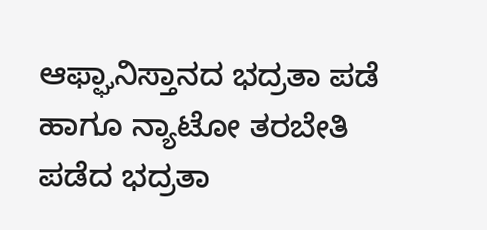ಆಫ್ಘಾನಿಸ್ತಾನದ ಭದ್ರತಾ ಪಡೆ ಹಾಗೂ ನ್ಯಾಟೋ ತರಬೇತಿ ಪಡೆದ ಭದ್ರತಾ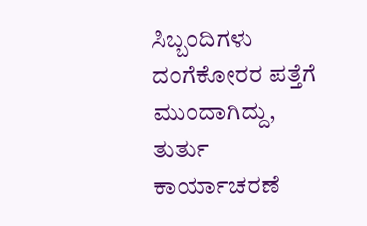ಸಿಬ್ಬಂದಿಗಳು ದಂಗೆಕೋರರ ಪತ್ತೆಗೆ ಮುಂದಾಗಿದ್ದು, ತುರ್ತು ಕಾರ್ಯಾಚರಣೆ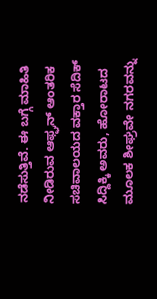ನಡೆಸುತ್ತಿವೆ. ಈ ಬಗ್ಗೆ ಮಾಹಿತಿ ನೀಡಿರುವ ಆಫ್ಘನ್ ಆಂತರಿಕ ಸಚಿವಾಲಯದ ವಕ್ತಾರ ಸೆದಿಕ್ ಸಿದ್ದಿಕ್ಕಿ ಅವರು, ಹೋರಾಟದ ಮೂಲಕ ಶೀಘ್ರವೇ ನಗರವನ್ನು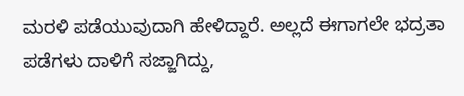ಮರಳಿ ಪಡೆಯುವುದಾಗಿ ಹೇಳಿದ್ದಾರೆ. ಅಲ್ಲದೆ ಈಗಾಗಲೇ ಭದ್ರತಾ ಪಡೆಗಳು ದಾಳಿಗೆ ಸಜ್ಜಾಗಿದ್ದು,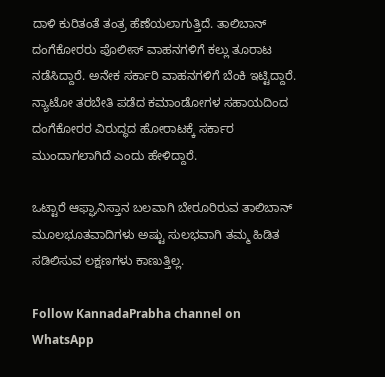ದಾಳಿ ಕುರಿತಂತೆ ತಂತ್ರ ಹೆಣೆಯಲಾಗುತ್ತಿದೆ. ತಾಲಿಬಾನ್ ದಂಗೆಕೋರರು ಪೊಲೀಸ್ ವಾಹನಗಳಿಗೆ ಕಲ್ಲು ತೂರಾಟ ನಡೆಸಿದ್ದಾರೆ. ಅನೇಕ ಸರ್ಕಾರಿ ವಾಹನಗಳಿಗೆ ಬೆಂಕಿ ಇಟ್ಟಿದ್ದಾರೆ. ನ್ಯಾಟೋ ತರಬೇತಿ ಪಡೆದ ಕಮಾಂಡೋಗಳ ಸಹಾಯದಿಂದ ದಂಗೆಕೋರರ ವಿರುದ್ಧದ ಹೋರಾಟಕ್ಕೆ ಸರ್ಕಾರ ಮುಂದಾಗಲಾಗಿದೆ ಎಂದು ಹೇಳಿದ್ದಾರೆ.

ಒಟ್ಟಾರೆ ಆಫ್ಘಾನಿಸ್ತಾನ ಬಲವಾಗಿ ಬೇರೂರಿರುವ ತಾಲಿಬಾನ್ ಮೂಲಭೂತವಾದಿಗಳು ಅಷ್ಟು ಸುಲಭವಾಗಿ ತಮ್ಮ ಹಿಡಿತ ಸಡಿಲಿಸುವ ಲಕ್ಷಣಗಳು ಕಾಣುತ್ತಿಲ್ಲ.

Follow KannadaPrabha channel on WhatsApp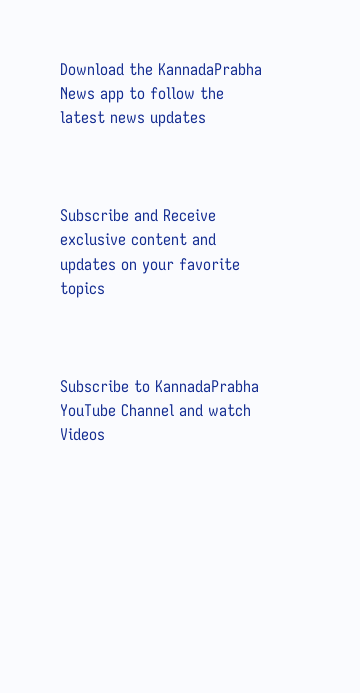Download the KannadaPrabha News app to follow the latest news updates



Subscribe and Receive exclusive content and updates on your favorite topics



Subscribe to KannadaPrabha YouTube Channel and watch Videos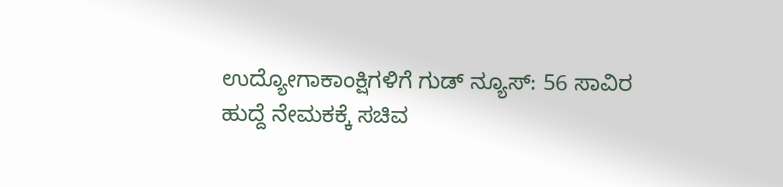ಉದ್ಯೋಗಾಕಾಂಕ್ಷಿಗಳಿಗೆ ಗುಡ್ ನ್ಯೂಸ್: 56 ಸಾವಿರ ಹುದ್ದೆ ನೇಮಕಕ್ಕೆ ಸಚಿವ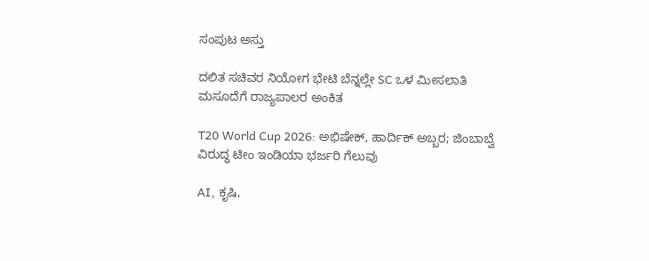ಸಂಪುಟ ಅಸ್ತು

ದಲಿತ ಸಚಿವರ ನಿಯೋಗ ಭೇಟಿ ಬೆನ್ನಲ್ಲೇ SC ಒಳ ಮೀಸಲಾತಿ ಮಸೂದೆಗೆ ರಾಜ್ಯಪಾಲರ ಅಂಕಿತ

T20 World Cup 2026: ಅಭಿಷೇಕ್, ಹಾರ್ದಿಕ್ ಅಬ್ಬರ; ಜಿಂಬಾಬ್ವೆ ವಿರುದ್ಧ ಟೀಂ ಇಂಡಿಯಾ ಭರ್ಜರಿ ಗೆಲುವು

AI, ಕೃಷಿ,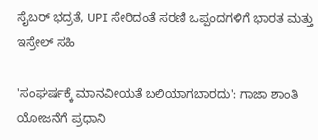ಸೈಬರ್ ಭದ್ರತೆ, UPI ಸೇರಿದಂತೆ ಸರಣಿ ಒಪ್ಪಂದಗಳಿಗೆ ಭಾರತ ಮತ್ತು ಇಸ್ರೇಲ್ ಸಹಿ

'ಸಂಘರ್ಷಕ್ಕೆ ಮಾನವೀಯತೆ ಬಲಿಯಾಗಬಾರದು': ಗಾಜಾ ಶಾಂತಿ ಯೋಜನೆಗೆ ಪ್ರಧಾನಿ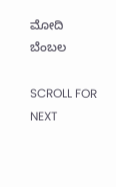ಮೋದಿ ಬೆಂಬಲ

SCROLL FOR NEXT